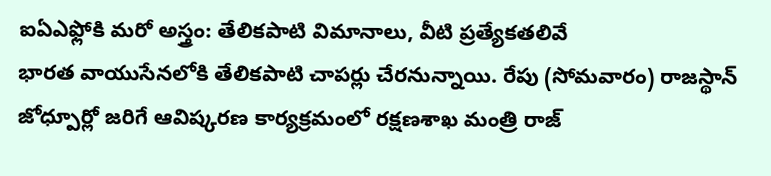ఐఏఎఫ్లోకి మరో అస్త్రం: తేలికపాటి విమానాలు, వీటి ప్రత్యేకతలివే
భారత వాయుసేనలోకి తేలికపాటి చాపర్లు చేరనున్నాయి. రేపు (సోమవారం) రాజస్థాన్ జోధ్పూర్లో జరిగే ఆవిష్కరణ కార్యక్రమంలో రక్షణశాఖ మంత్రి రాజ్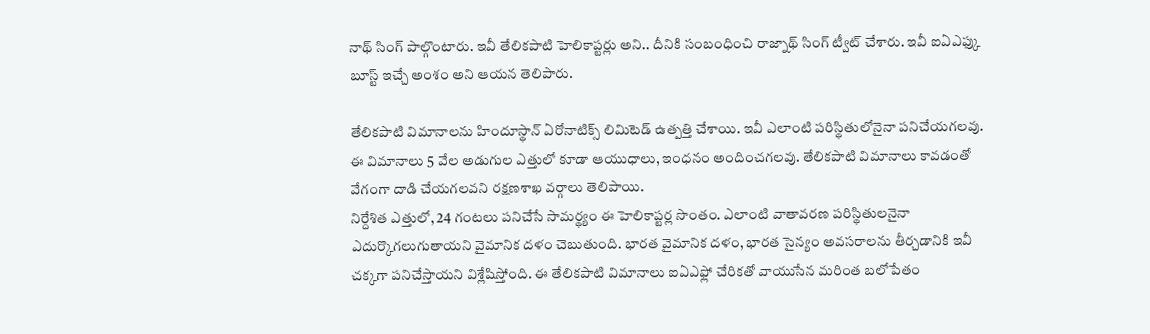నాథ్ సింగ్ పాల్గొంటారు. ఇవీ తేలికపాటి హెలికాప్టర్లు అని.. దీనికి సంబంధించి రాజ్నాథ్ సింగ్ ట్వీట్ చేశారు. ఇవీ ఐఏఎఫ్కు బూస్ట్ ఇచ్చే అంశం అని ఆయన తెలిపారు.

తేలికపాటి విమానాలను హిందూస్థాన్ ఏరోనాటిక్స్ లిమిటెడ్ ఉత్పత్తి చేశాయి. ఇవీ ఎలాంటి పరిస్థితులోనైనా పనిచేయగలవు. ఈ విమానాలు 5 వేల అడుగుల ఎత్తులో కూడా ఆయుధాలు, ఇంధనం అందించగలవు. తేలికపాటి విమానాలు కావడంతో వేగంగా దాడి చేయగలవని రక్షణశాఖ వర్గాలు తెలిపాయి.
నిర్దేశిత ఎత్తులో, 24 గంటలు పనిచేసే సామర్థ్యం ఈ హెలికాప్టర్ల సొంతం. ఎలాంటి వాతావరణ పరిస్థితులనైనా ఎదుర్కొగలుగుతాయని వైమానిక దళం చెబుతుంది. భారత వైమానిక దళం, భారత సైన్యం అవసరాలను తీర్చడానికి ఇవీ చక్కగా పనిచేస్తాయని విశ్లేషిస్తోంది. ఈ తేలికపాటి విమానాలు ఐఏఎఫ్లో చేరికతో వాయుసేన మరింత బలోపేతం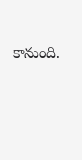కానుంది.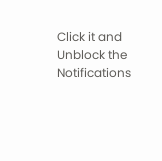Click it and Unblock the Notifications